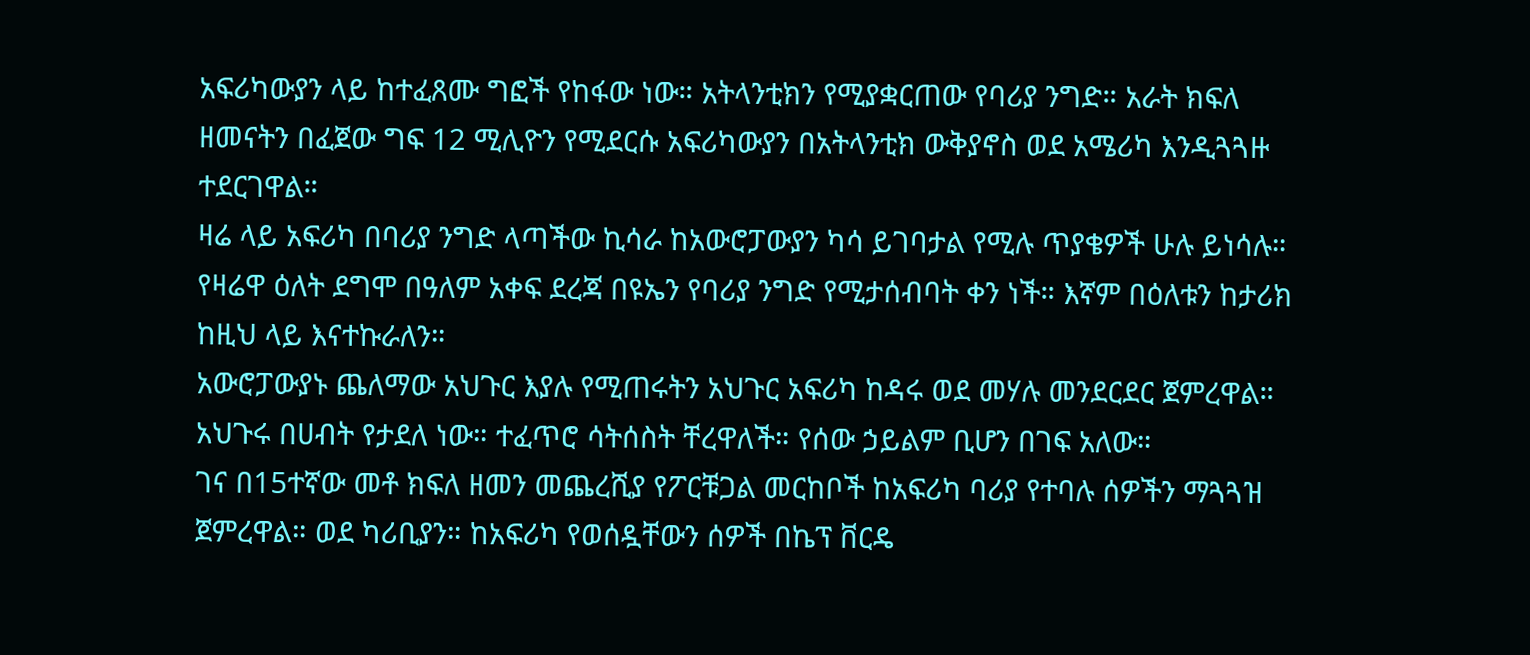አፍሪካውያን ላይ ከተፈጸሙ ግፎች የከፋው ነው። አትላንቲክን የሚያቋርጠው የባሪያ ንግድ። አራት ክፍለ ዘመናትን በፈጀው ግፍ 12 ሚሊዮን የሚደርሱ አፍሪካውያን በአትላንቲክ ውቅያኖስ ወደ አሜሪካ እንዲጓጓዙ ተደርገዋል።
ዛሬ ላይ አፍሪካ በባሪያ ንግድ ላጣችው ኪሳራ ከአውሮፓውያን ካሳ ይገባታል የሚሉ ጥያቄዎች ሁሉ ይነሳሉ። የዛሬዋ ዕለት ደግሞ በዓለም አቀፍ ደረጃ በዩኤን የባሪያ ንግድ የሚታሰብባት ቀን ነች። እኛም በዕለቱን ከታሪክ ከዚህ ላይ እናተኩራለን።
አውሮፓውያኑ ጨለማው አህጉር እያሉ የሚጠሩትን አህጉር አፍሪካ ከዳሩ ወደ መሃሉ መንደርደር ጀምረዋል። አህጉሩ በሀብት የታደለ ነው። ተፈጥሮ ሳትሰስት ቸረዋለች። የሰው ኃይልም ቢሆን በገፍ አለው።
ገና በ15ተኛው መቶ ክፍለ ዘመን መጨረሺያ የፖርቹጋል መርከቦች ከአፍሪካ ባሪያ የተባሉ ሰዎችን ማጓጓዝ ጀምረዋል። ወደ ካሪቢያን። ከአፍሪካ የወሰዷቸውን ሰዎች በኬፕ ቨርዴ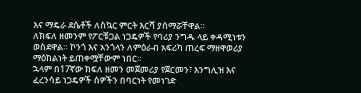እና ማዴራ ደሴቶች ለስኳር ምርት እርሻ ያሰማሯቸዋል።
ለክፍለ ዘመንም የፖርቹጋል ነጋዴዎች የባሪያ ንግዱ ላይ ቀዳሚነቱን ወስደዋል። ኮንጎ እና አንጎላን ለምዕራብ አፍሪካ ጠረፍ ማዘዋወሪያ ማዕከልነት ይጠቀሟቸውም ነበር።
ኋላም በ17ኛው ክፍለ ዘመን መጀመሪያ የጀርመን፣ እንግሊዝ እና ፈረንሳይ ነጋዴዎች ሰዎችን በባርነት የመነገድ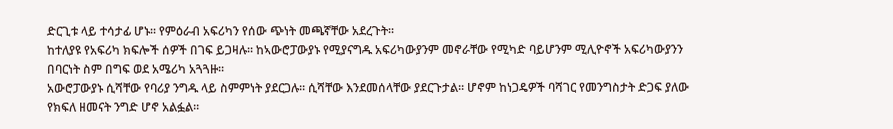ድርጊቱ ላይ ተሳታፊ ሆኑ። የምዕራብ አፍሪካን የሰው ጭነት መጫኛቸው አደረጉት።
ከተለያዩ የአፍሪካ ክፍሎች ሰዎች በገፍ ይጋዛሉ። ከኣውሮፓውያኑ የሚያናግዱ አፍሪካውያንም መኖራቸው የሚካድ ባይሆንም ሚሊዮኖች አፍሪካውያንን በባርነት ስም በግፍ ወደ አሜሪካ አጓጓዙ።
አውሮፓውያኑ ሲሻቸው የባሪያ ንግዱ ላይ ስምምነት ያደርጋሉ። ሲሻቸው እንደመሰላቸው ያደርጉታል። ሆኖም ከነጋዴዎች ባሻገር የመንግስታት ድጋፍ ያለው የክፍለ ዘመናት ንግድ ሆኖ አልፏል።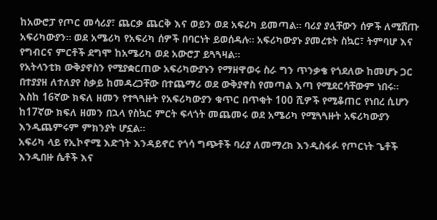ከአውሮፓ የጦር መሳሪያ፣ ጨርቃ ጨርቅ እና ወይን ወደ አፍሪካ ይመጣል። ባሪያ ያሏቸውን ሰዎች ለሚሸጡ አፍሪካውያን። ወደ አሜሪካ የአፍሪካ ሰዎች በባርነት ይወሰዳሉ። አፍሪካውያኑ ያመረቱት ስኳር፣ ትምባሆ እና የግብርና ምርቶች ደግሞ ከአሜሪካ ወደ አውሮፓ ይጓጓዛል።
የአትላንቲክ ውቅያኖስን የሚያቋርጠው አፍሪካውያኑን የማዘዋወሩ ስራ ግን ጥንቃቄ የጎደለው ከመሆኑ ጋር በተያያዘ ለተለያየ ስቃይ ከመዳረጋቸው በተጨማሪ ወደ ውቅያኖስ የመጣል እጣ የሚደርሳቸውም ነበሩ።
እስከ 16ኛው ክፍለ ዘመን የተጓጓዙት የአፍሪካውያን ቁጥር በጥቂት 100 ሺዎች የሚቆጠር የነበረ ሲሆን ከ17ኛው ክፍለ ዘመን በኋላ የስኳር ምርት ፍላጎት መጨመሩ ወደ አሜሪካ የሚጓጓዙት አፍሪካውያን እንዲጨምሩም ምክንያት ሆኗል።
አፍሪካ ላይ የኢኮኖሚ እድገት እንዳይኖር የጎሳ ግጭቶች ባሪያ ለመማረክ እንዲስፋፉ የጦርነት ጌቶች እንዲበዙ ሴቶች እና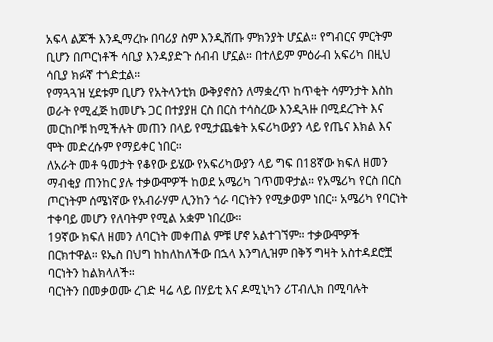አፍላ ልጆች እንዲማረኩ በባሪያ ስም እንዲሸጡ ምክንያት ሆኗል። የግብርና ምርትም ቢሆን በጦርነቶች ሳቢያ እንዳያድጉ ሰብብ ሆኗል። በተለይም ምዕራብ አፍሪካ በዚህ ሳቢያ ክፉኛ ተጎድቷል።
የማጓጓዝ ሂደቱም ቢሆን የአትላንቲክ ውቅያኖስን ለማቋረጥ ከጥቂት ሳምንታት እስከ ወራት የሚፈጅ ከመሆኑ ጋር በተያያዘ ርስ በርስ ተሳስረው እንዲጓዙ በሚደረጉት እና መርከቦቹ ከሚችሉት መጠን በላይ የሚታጨቁት አፍሪካውያን ላይ የጤና እክል እና ሞት መድረሱም የማይቀር ነበር።
ለአራት መቶ ዓመታት የቆየው ይሄው የአፍሪካውያን ላይ ግፍ በ18ኛው ክፍለ ዘመን ማብቂያ ጠንከር ያሉ ተቃውሞዎች ከወደ አሜሪካ ገጥመዋታል። የአሜሪካ የርስ በርስ ጦርነትም ሰሜነኛው የአብራሃም ሊንከን ጎራ ባርነትን የሚቃወም ነበር። አሜሪካ የባርነት ተቀባይ መሆን የለባትም የሚል አቋም ነበረው።
19ኛው ክፍለ ዘመን ለባርነት መቀጠል ምቹ ሆኖ አልተገኘም። ተቃውሞዎች በርክተዋል። ዩኤስ በህግ ከከለከለችው በኋላ እንግሊዝም በቅኝ ግዛት አስተዳደሮቿ ባርነትን ከልክላለች።
ባርነትን በመቃወሙ ረገድ ዛሬ ላይ በሃይቲ እና ዶሚኒካን ሪፐብሊክ በሚባሉት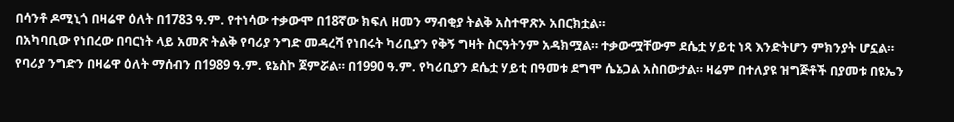በሳንቶ ዶሚኒጎ በዛሬዋ ዕለት በ1783 ዓ.ም. የተነሳው ተቃውሞ በ18ኛው ክፍለ ዘመን ማብቂያ ትልቅ አስተዋጽኦ አበርክቷል።
በአካባቢው የነበረው በባርነት ላይ አመጽ ትልቅ የባሪያ ንግድ መዳረሻ የነበሩት ካሪቢያን የቅኝ ግዛት ስርዓትንም አዳክሟል። ተቃውሟቸውም ደሴቷ ሃይቲ ነጻ እንድትሆን ምክንያት ሆኗል።
የባሪያ ንግድን በዛሬዋ ዕለት ማሰብን በ1989 ዓ.ም. ዩኔስኮ ጀምሯል። በ1990 ዓ.ም. የካሪቢያን ደሴቷ ሃይቲ በዓመቱ ደግሞ ሴኔጋል አስበውታል። ዛሬም በተለያዩ ዝግጅቶች በያመቱ በዩኤን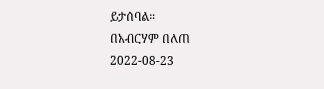ይታሰባል።
በአብርሃም በለጠ
2022-08-23